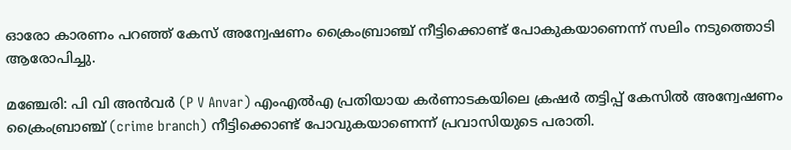ഓരോ കാരണം പറഞ്ഞ് കേസ് അന്വേഷണം ക്രൈംബ്രാഞ്ച് നീട്ടിക്കൊണ്ട് പോകുകയാണെന്ന് സലിം നടുത്തൊടി ആരോപിച്ചു.

മഞ്ചേരി: പി വി അന്‍വര്‍ (P V Anvar) എംഎല്‍എ പ്രതിയായ കര്‍ണാടകയിലെ ക്രഷര്‍ തട്ടിപ്പ് കേസില്‍ അന്വേഷണം ക്രൈംബ്രാഞ്ച് (crime branch) നീട്ടിക്കൊണ്ട് പോവുകയാണെന്ന് പ്രവാസിയുടെ പരാതി.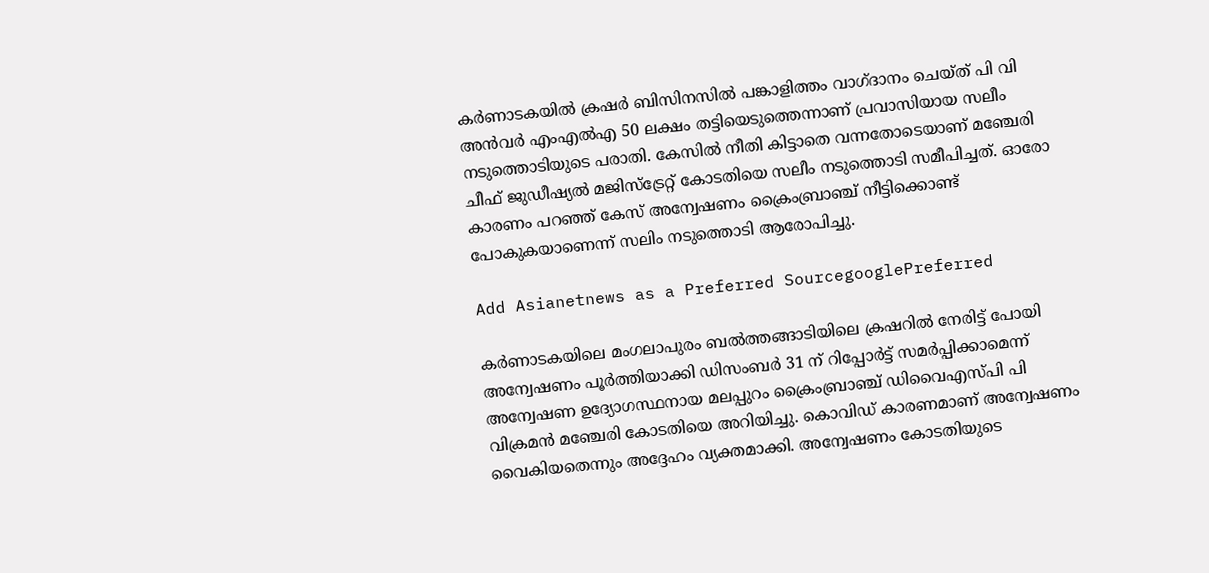കര്‍ണാടകയില്‍ ക്രഷര്‍ ബിസിനസില്‍ പങ്കാളിത്തം വാഗ്ദാനം ചെയ്ത് പി വി അന്‍വര്‍ എംഎല്‍എ 50 ലക്ഷം തട്ടിയെടുത്തെന്നാണ് പ്രവാസിയായ സലീം നടുത്തൊടിയുടെ പരാതി. കേസില്‍ നീതി കിട്ടാതെ വന്നതോടെയാണ് മഞ്ചേരി ചീഫ് ജുഡീഷ്യല്‍ മജിസ്‌ട്രേറ്റ് കോടതിയെ സലീം നടുത്തൊടി സമീപിച്ചത്. ഓരോ കാരണം പറഞ്ഞ് കേസ് അന്വേഷണം ക്രൈംബ്രാഞ്ച് നീട്ടിക്കൊണ്ട് പോകുകയാണെന്ന് സലിം നടുത്തൊടി ആരോപിച്ചു.

Add Asianetnews as a Preferred SourcegooglePreferred

കര്‍ണാടകയിലെ മംഗലാപുരം ബല്‍ത്തങ്ങാടിയിലെ ക്രഷറില്‍ നേരിട്ട് പോയി അന്വേഷണം പൂര്‍ത്തിയാക്കി ഡിസംബര്‍ 31 ന് റിപ്പോര്‍ട്ട് സമര്‍പ്പിക്കാമെന്ന് അന്വേഷണ ഉദ്യോഗസ്ഥനായ മലപ്പുറം ക്രൈംബ്രാഞ്ച് ഡിവൈഎസ്പി പി വിക്രമന്‍ മഞ്ചേരി കോടതിയെ അറിയിച്ചു. കൊവിഡ് കാരണമാണ് അന്വേഷണം വൈകിയതെന്നും അദ്ദേഹം വ്യക്തമാക്കി. അന്വേഷണം കോടതിയുടെ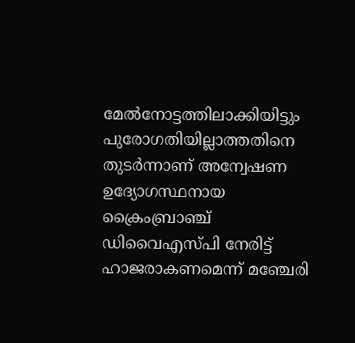മേല്‍നോട്ടത്തിലാക്കിയിട്ടും പുരോഗതിയില്ലാത്തതിനെ തുടര്‍ന്നാണ് അന്വേഷണ ഉദ്യോഗസ്ഥനായ ക്രൈംബ്രാഞ്ച് ഡിവൈഎസ്പി നേരിട്ട് ഹാജരാകണമെന്ന് മഞ്ചേരി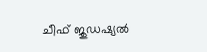ചീഫ് ജുഡഷ്യല്‍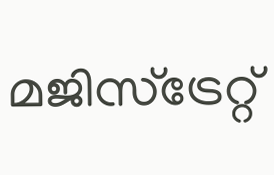മജിസ്‌ട്രേറ്റ്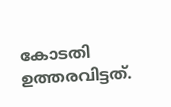കോടതി ഉത്തരവിട്ടത്.